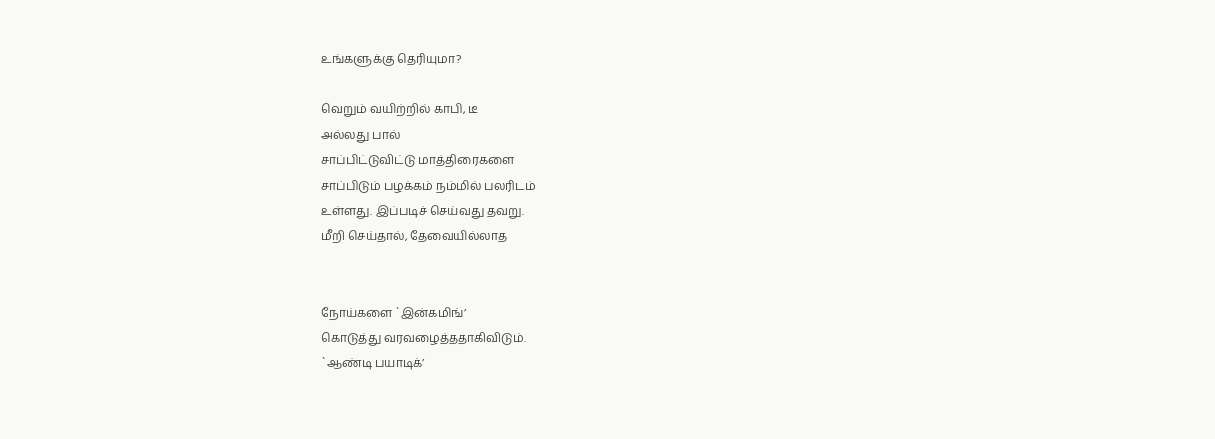உங்களுக்கு தெரியுமா?

வெறும் வயிற்றில் காபி, டீ
அல்லது பால்
சாப்பிட்டுவிட்டு மாத்திரைகளை
சாப்பிடும் பழக்கம் நம்மில் பலரிடம்
உள்ளது. இப்படிச் செய்வது தவறு.
மீறி செய்தால், தேவையில்லாத


நோய்களை `இன்கமிங்’
கொடுத்து வரவழைத்ததாகிவிடும்.
`ஆண்டி பயாடிக்’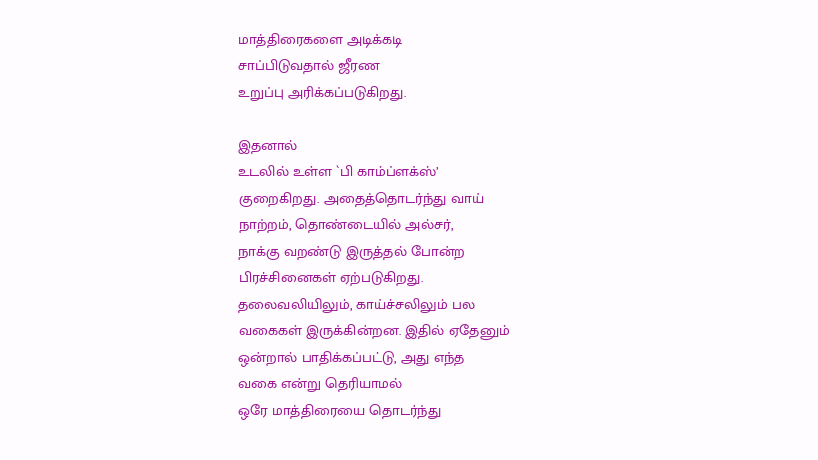மாத்திரைகளை அடிக்கடி
சாப்பிடுவதால் ஜீரண
உறுப்பு அரிக்கப்படுகிறது.

இதனால்
உடலில் உள்ள `பி காம்ப்ளக்ஸ்’
குறைகிறது. அதைத்தொடர்ந்து வாய்
நாற்றம், தொண்டையில் அல்சர்,
நாக்கு வறண்டு இருத்தல் போன்ற
பிரச்சினைகள் ஏற்படுகிறது.
தலைவலியிலும், காய்ச்சலிலும் பல
வகைகள் இருக்கின்றன. இதில் ஏதேனும்
ஒன்றால் பாதிக்கப்பட்டு, அது எந்த
வகை என்று தெரியாமல்
ஒரே மாத்திரையை தொடர்ந்து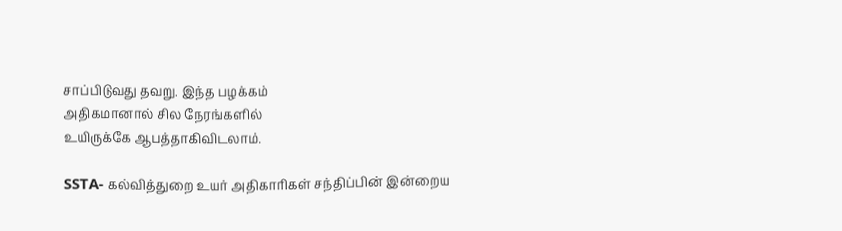சாப்பிடுவது தவறு. இந்த பழக்கம்
அதிகமானால் சில நேரங்களில்
உயிருக்கே ஆபத்தாகிவிடலாம்.

SSTA- கல்வித்துறை உயர் அதிகாரிகள் சந்திப்பின் இன்றைய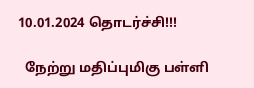10.01.2024 தொடர்ச்சி!!!

  நேற்று மதிப்புமிகு பள்ளி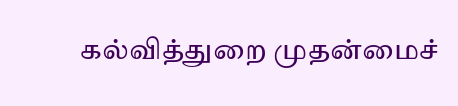கல்வித்துறை முதன்மைச்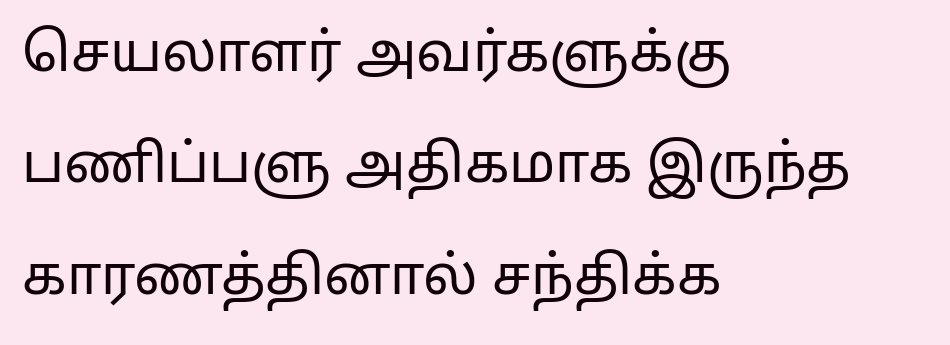செயலாளர் அவர்களுக்கு பணிப்பளு அதிகமாக இருந்த காரணத்தினால் சந்திக்க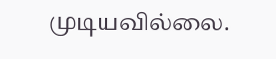முடியவில்லை.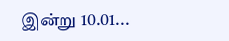இன்று 10.01...